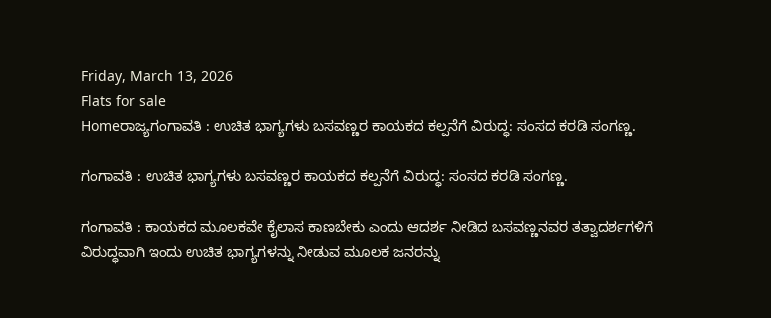Friday, March 13, 2026
Flats for sale
Homeರಾಜ್ಯಗಂಗಾವತಿ : ಉಚಿತ ಭಾಗ್ಯಗಳು ಬಸವಣ್ಣರ ಕಾಯಕದ ಕಲ್ಪನೆಗೆ ವಿರುದ್ಧ: ಸಂಸದ ಕರಡಿ ಸಂಗಣ್ಣ.

ಗಂಗಾವತಿ : ಉಚಿತ ಭಾಗ್ಯಗಳು ಬಸವಣ್ಣರ ಕಾಯಕದ ಕಲ್ಪನೆಗೆ ವಿರುದ್ಧ: ಸಂಸದ ಕರಡಿ ಸಂಗಣ್ಣ.

ಗಂಗಾವತಿ : ಕಾಯಕದ ಮೂಲಕವೇ ಕೈಲಾಸ ಕಾಣಬೇಕು ಎಂದು ಆದರ್ಶ ನೀಡಿದ ಬಸವಣ್ಣನವರ ತತ್ವಾದರ್ಶಗಳಿಗೆ ವಿರುದ್ಧವಾಗಿ ಇಂದು ಉಚಿತ ಭಾಗ್ಯಗಳನ್ನು ನೀಡುವ ಮೂಲಕ ಜನರನ್ನು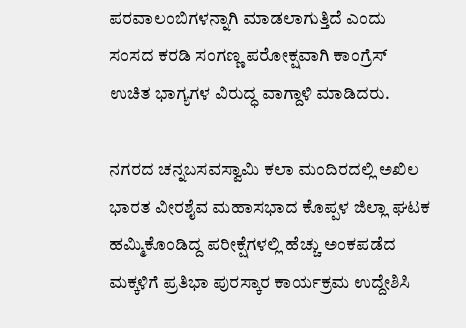ಪರವಾಲಂಬಿಗಳನ್ನಾಗಿ ಮಾಡಲಾಗುತ್ತಿದೆ ಎಂದು ಸಂಸದ ಕರಡಿ ಸಂಗಣ್ಣ ಪರೋಕ್ಷವಾಗಿ ಕಾಂಗ್ರೆಸ್ ಉಚಿತ ಭಾಗ್ಯಗಳ ವಿರುದ್ಧ ವಾಗ್ದಾಳಿ ಮಾಡಿದರು.

ನಗರದ ಚನ್ನಬಸವಸ್ವಾಮಿ ಕಲಾ ಮಂದಿರದಲ್ಲಿ ಅಖಿಲ ಭಾರತ ವೀರಶೈವ ಮಹಾಸಭಾದ ಕೊಪ್ಪಳ ಜಿಲ್ಲಾ ಘಟಕ ಹಮ್ಮಿಕೊಂಡಿದ್ದ ಪರೀಕ್ಷೆಗಳಲ್ಲಿ ಹೆಚ್ಚು ಅಂಕಪಡೆದ ಮಕ್ಕಳಿಗೆ ಪ್ರತಿಭಾ ಪುರಸ್ಕಾರ ಕಾರ್ಯಕ್ರಮ ಉದ್ದೇಶಿಸಿ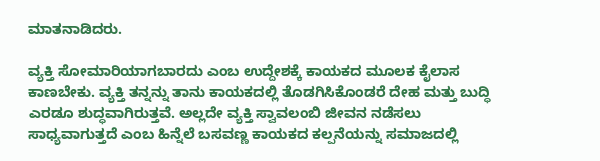ಮಾತನಾಡಿದರು.

ವ್ಯಕ್ತಿ ಸೋಮಾರಿಯಾಗಬಾರದು ಎಂಬ ಉದ್ದೇಶಕ್ಕೆ ಕಾಯಕದ ಮೂಲಕ ಕೈಲಾಸ ಕಾಣಬೇಕು. ವ್ಯಕ್ತಿ ತನ್ನನ್ನು ತಾನು ಕಾಯಕದಲ್ಲಿ ತೊಡಗಿಸಿಕೊಂಡರೆ ದೇಹ ಮತ್ತು ಬುದ್ಧಿ ಎರಡೂ ಶುದ್ಧವಾಗಿರುತ್ತವೆ. ಅಲ್ಲದೇ ವ್ಯಕ್ತಿ ಸ್ವಾವಲಂಬಿ ಜೀವನ ನಡೆಸಲು ಸಾಧ್ಯವಾಗುತ್ತದೆ ಎಂಬ ಹಿನ್ನೆಲೆ ಬಸವಣ್ಣ ಕಾಯಕದ ಕಲ್ಪನೆಯನ್ನು ಸಮಾಜದಲ್ಲಿ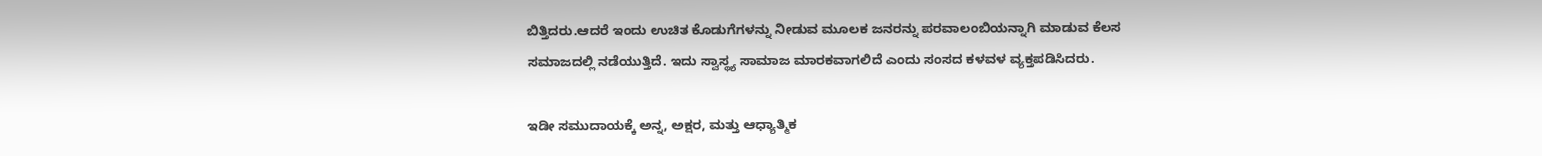ಬಿತ್ತಿದರು.ಆದರೆ ಇಂದು ಉಚಿತ ಕೊಡುಗೆಗಳನ್ನು ನೀಡುವ ಮೂಲಕ ಜನರನ್ನು ಪರವಾಲಂಬಿಯನ್ನಾಗಿ ಮಾಡುವ ಕೆಲಸ ಸಮಾಜದಲ್ಲಿ ನಡೆಯುತ್ತಿದೆ. ಇದು ಸ್ವಾಸ್ಥ್ಯ ಸಾಮಾಜ ಮಾರಕವಾಗಲಿದೆ ಎಂದು ಸಂಸದ ಕಳವಳ ವ್ಯಕ್ತಪಡಿಸಿದರು.

ಇಡೀ ಸಮುದಾಯಕ್ಕೆ ಅನ್ನ, ಅಕ್ಷರ, ಮತ್ತು ಆಧ್ಯಾತ್ಮಿಕ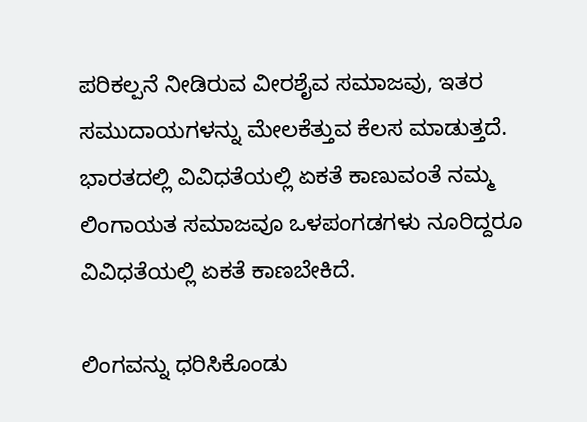ಪರಿಕಲ್ಪನೆ ನೀಡಿರುವ ವೀರಶೈವ ಸಮಾಜವು, ಇತರ ಸಮುದಾಯಗಳನ್ನು ಮೇಲಕೆತ್ತುವ ಕೆಲಸ ಮಾಡುತ್ತದೆ. ಭಾರತದಲ್ಲಿ ವಿವಿಧತೆಯಲ್ಲಿ ಏಕತೆ ಕಾಣುವಂತೆ ನಮ್ಮ ಲಿಂಗಾಯತ ಸಮಾಜವೂ ಒಳಪಂಗಡಗಳು ನೂರಿದ್ದರೂ ವಿವಿಧತೆಯಲ್ಲಿ ಏಕತೆ ಕಾಣಬೇಕಿದೆ.

ಲಿಂಗವನ್ನು ಧರಿಸಿಕೊಂಡು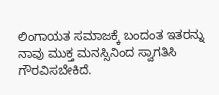ಲಿಂಗಾಯತ ಸಮಾಜಕ್ಕೆ ಬಂದಂತ ಇತರನ್ನು ನಾವು ಮುಕ್ತ ಮನಸ್ಸಿನಿಂದ ಸ್ವಾಗತಿಸಿ ಗೌರವಿಸಬೇಕಿದೆ.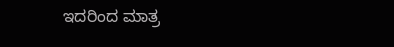ಇದರಿಂದ ಮಾತ್ರ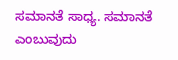ಸಮಾನತೆ ಸಾಧ್ಯ. ಸಮಾನತೆ ಎಂಬುವುದು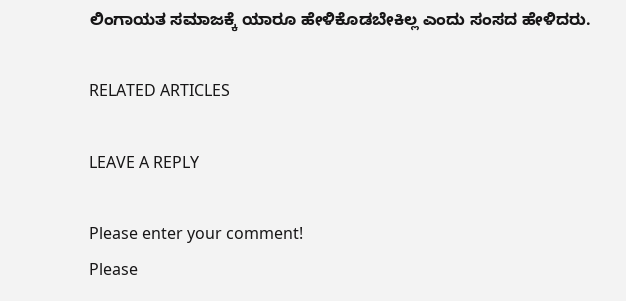ಲಿಂಗಾಯತ ಸಮಾಜಕ್ಕೆ ಯಾರೂ ಹೇಳಿಕೊಡಬೇಕಿಲ್ಲ ಎಂದು ಸಂಸದ ಹೇಳಿದರು.

RELATED ARTICLES

LEAVE A REPLY

Please enter your comment!
Please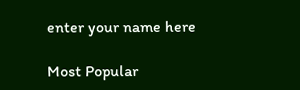enter your name here

Most Popular